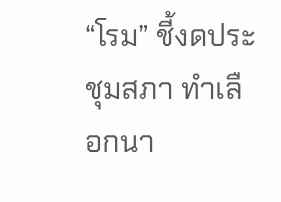“โรม” ชี้งดประชุมสภา ทำเลือกนา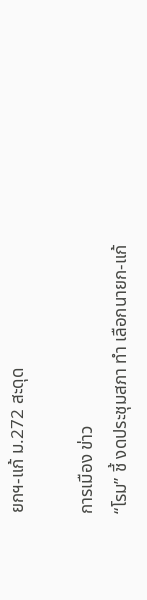ยกฯ-แก้ ม.272 สะดุด

การเมือง ข่าว
“โรม” ชี้ งดประชุมสภา ทำ เลือกนายก-แก้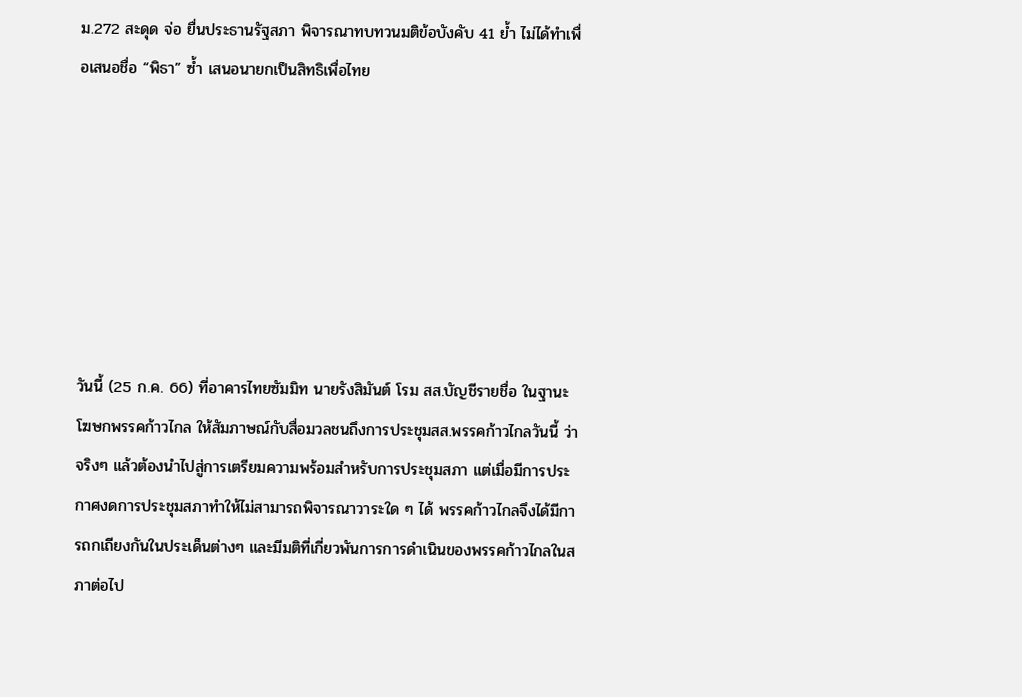ม.272 สะดุด จ่อ ยื่นประธานรัฐสภา พิจารณาทบทวนมติข้อบังคับ 41 ย้ำ ไม่ได้ทำเพื่อเสนอชื่อ “พิธา” ซ้ำ เสนอนายกเป็นสิทธิเพื่อไทย







วันนี้ (25 ก.ค. 66) ที่อาคารไทยซัมมิท นายรังสิมันต์ โรม สส.บัญชีรายชื่อ ในฐานะโฆษกพรรคก้าวไกล ให้สัมภาษณ์กับสื่อมวลชนถึงการประชุมสส.พรรคก้าวไกลวันนี้ ว่า จริงๆ แล้วต้องนำไปสู่การเตรียมความพร้อมสำหรับการประชุมสภา แต่เมื่อมีการประกาศงดการประชุมสภาทำให้ไม่สามารถพิจารณาวาระใด ๆ ได้ พรรคก้าวไกลจึงได้มีการถกเถียงกันในประเด็นต่างๆ และมีมติที่เกี่ยวพันการการดำเนินของพรรคก้าวไกลในสภาต่อไป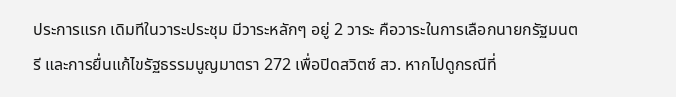ประการแรก เดิมทีในวาระประชุม มีวาระหลักๆ อยู่ 2 วาระ คือวาระในการเลือกนายกรัฐมนตรี และการยื่นแก้ไขรัฐธรรมนูญมาตรา 272 เพื่อปิดสวิตซ์ สว. หากไปดูกรณีที่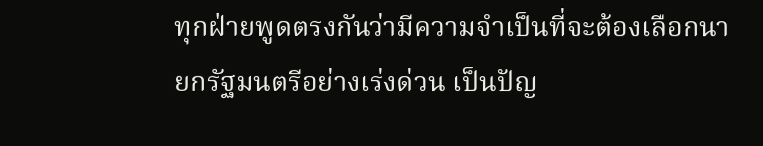ทุกฝ่ายพูดตรงกันว่ามีความจำเป็นที่จะต้องเลือกนายกรัฐมนตรีอย่างเร่งด่วน เป็นปัญ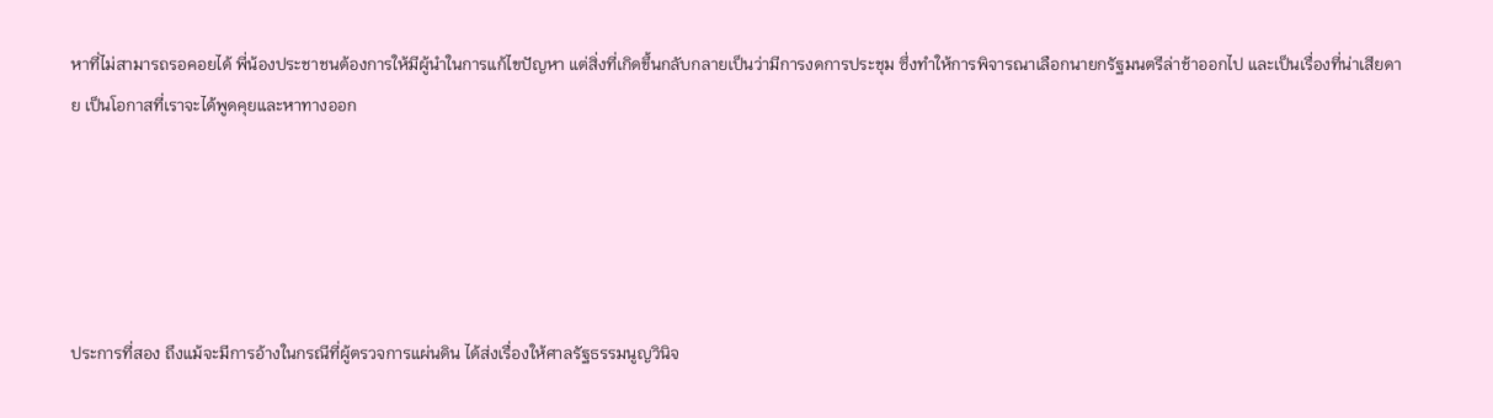หาที่ไม่สามารถรอคอยได้ พี่น้องประชาชนต้องการให้มีผู้นำในการแก้ไขปัญหา แต่สิ่งที่เกิดขึ้นกลับกลายเป็นว่ามีการงดการประชุม ซึ่งทำให้การพิจารณาเลือกนายกรัฐมนตรีล่าช้าออกไป และเป็นเรื่องที่น่าเสียดาย เป็นโอกาสที่เราจะได้พูดคุยและหาทางออก





ประการที่สอง ถึงแม้จะมีการอ้างในกรณีที่ผู้ตรวจการแผ่นดิน ได้ส่งเรื่องให้ศาลรัฐธรรมนูญวินิจ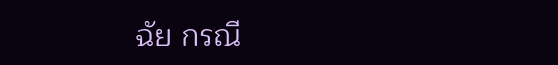ฉัย กรณี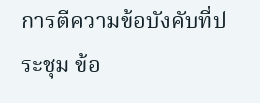การตีความข้อบังคับที่ประชุม ข้อ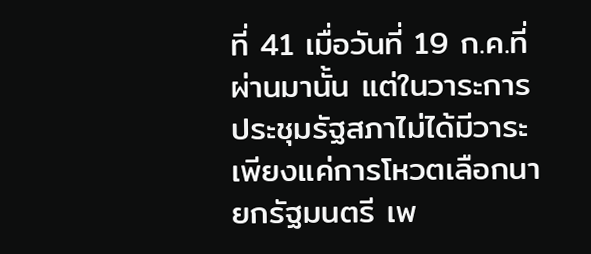ที่ 41 เมื่อวันที่ 19 ก.ค.ที่ผ่านมานั้น แต่ในวาระการประชุมรัฐสภาไม่ได้มีวาระเพียงแค่การโหวตเลือกนายกรัฐมนตรี เพ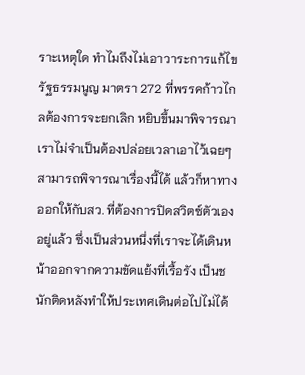ราะเหตุใด ทำไมถึงไม่เอาวาระการแก้ไขรัฐธรรมนูญ มาตรา 272 ที่พรรคก้าวไกลต้องการจะยกเลิก หยิบขึ้นมาพิจารณา เราไม่จำเป็นต้องปล่อยเวลาเอาไว้เฉยๆ สามารถพิจารณาเรื่องนี้ได้ แล้วก็หาทางออกให้กับสว. ที่ต้องการปิดสวิตซ์ตัวเองอยู่แล้ว ซึ่งเป็นส่วนหนึ่งที่เราจะได้เดินหน้าออกจากความขัดแย้งที่เรื้อรัง เป็นชนักติดหลังทำให้ประเทศเดินต่อไปไม่ได้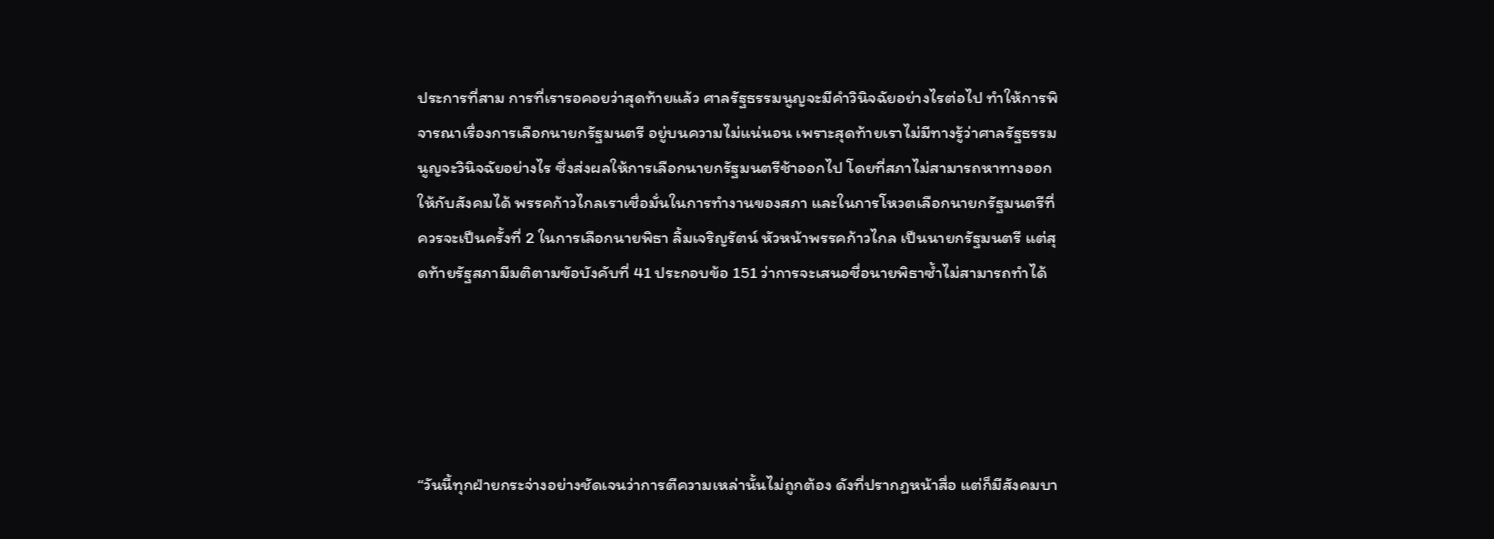ประการที่สาม การที่เรารอคอยว่าสุดท้ายแล้ว ศาลรัฐธรรมนูญจะมีคำวินิจฉัยอย่างไรต่อไป ทำให้การพิจารณาเรื่องการเลือกนายกรัฐมนตรี อยู่บนความไม่แน่นอน เพราะสุดท้ายเราไม่มีทางรู้ว่าศาลรัฐธรรมนูญจะวินิจฉัยอย่างไร ซึ่งส่งผลให้การเลือกนายกรัฐมนตรีช้าออกไป โดยที่สภาไม่สามารถหาทางออกให้กับสังคมได้ พรรคก้าวไกลเราเชื่อมั่นในการทำงานของสภา และในการโหวตเลือกนายกรัฐมนตรีที่ควรจะเป็นครั้งที่ 2 ในการเลือกนายพิธา ลิ้มเจริญรัตน์ หัวหน้าพรรคก้าวไกล เป็นนายกรัฐมนตรี แต่สุดท้ายรัฐสภามีมติตามขัอบังคับที่ 41 ประกอบข้อ 151 ว่าการจะเสนอชื่อนายพิธาซ้ำไม่สามารถทำได้





“วันนี้ทุกฝ่ายกระจ่างอย่างชัดเจนว่าการตีความเหล่านั้นไม่ถูกต้อง ดังที่ปรากฏหน้าสื่อ แต่ก็มีสังคมบา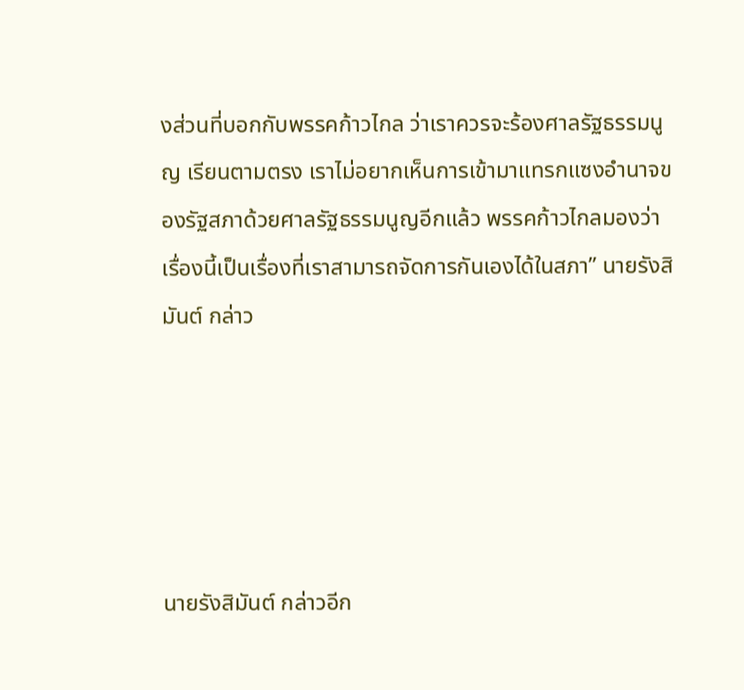งส่วนที่บอกกับพรรคก้าวไกล ว่าเราควรจะร้องศาลรัฐธรรมนูญ เรียนตามตรง เราไม่อยากเห็นการเข้ามาแทรกแซงอำนาจของรัฐสภาด้วยศาลรัฐธรรมนูญอีกแล้ว พรรคก้าวไกลมองว่าเรื่องนี้เป็นเรื่องที่เราสามารถจัดการกันเองได้ในสภา” นายรังสิมันต์ กล่าว





นายรังสิมันต์ กล่าวอีก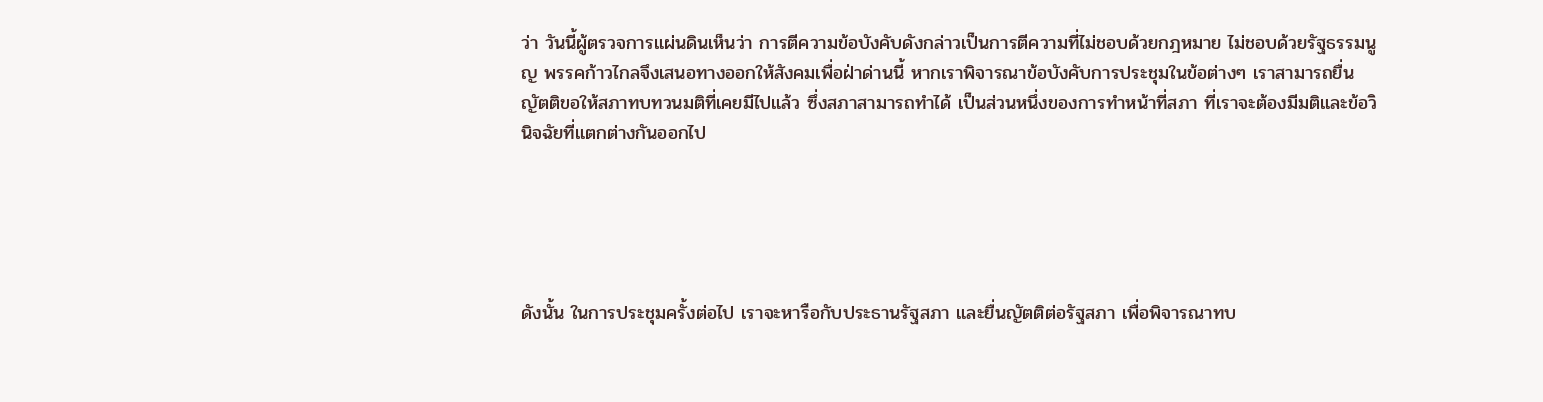ว่า วันนี้ผู้ตรวจการแผ่นดินเห็นว่า การตีความข้อบังคับดังกล่าวเป็นการตีความที่ไม่ชอบด้วยกฎหมาย ไม่ชอบด้วยรัฐธรรมนูญ พรรคก้าวไกลจึงเสนอทางออกให้สังคมเพื่อฝ่าด่านนี้ หากเราพิจารณาข้อบังคับการประชุมในข้อต่างๆ เราสามารถยื่นญัตติขอให้สภาทบทวนมติที่เคยมีไปแล้ว ซึ่งสภาสามารถทำได้ เป็นส่วนหนึ่งของการทำหน้าที่สภา ที่เราจะต้องมีมติและข้อวินิจฉัยที่แตกต่างกันออกไป





ดังนั้น ในการประชุมครั้งต่อไป เราจะหารือกับประธานรัฐสภา และยื่นญัตติต่อรัฐสภา เพื่อพิจารณาทบ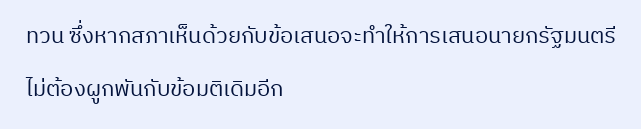ทวน ซึ่งหากสภาเห็นด้วยกับข้อเสนอจะทำให้การเสนอนายกรัฐมนตรีไม่ต้องผูกพันกับข้อมติเดิมอีก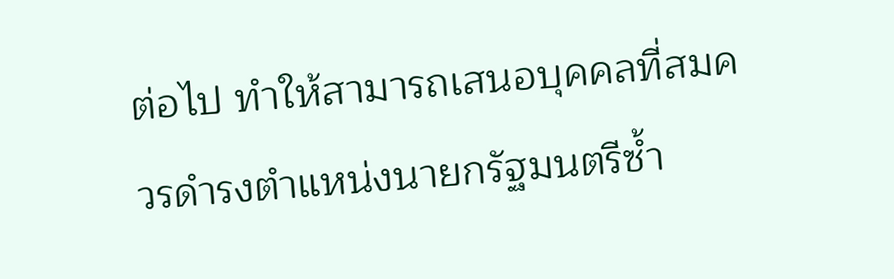ต่อไป ทำให้สามารถเสนอบุคคลที่สมควรดำรงตำแหน่งนายกรัฐมนตรีซ้ำ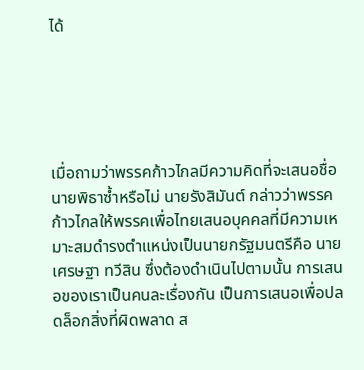ได้





เมื่อถามว่าพรรคก้าวไกลมีความคิดที่จะเสนอชื่อนายพิธาซ้ำหรือไม่ นายรังสิมันต์ กล่าวว่าพรรคก้าวไกลให้พรรคเพื่อไทยเสนอบุคคลที่มีความเหมาะสมดำรงตำแหน่งเป็นนายกรัฐมนตรีคือ นายเศรษฐา ทวีสิน ซึ่งต้องดำเนินไปตามนั้น การเสนอของเราเป็นคนละเรื่องกัน เป็นการเสนอเพื่อปลดล็อกสิ่งที่ผิดพลาด ส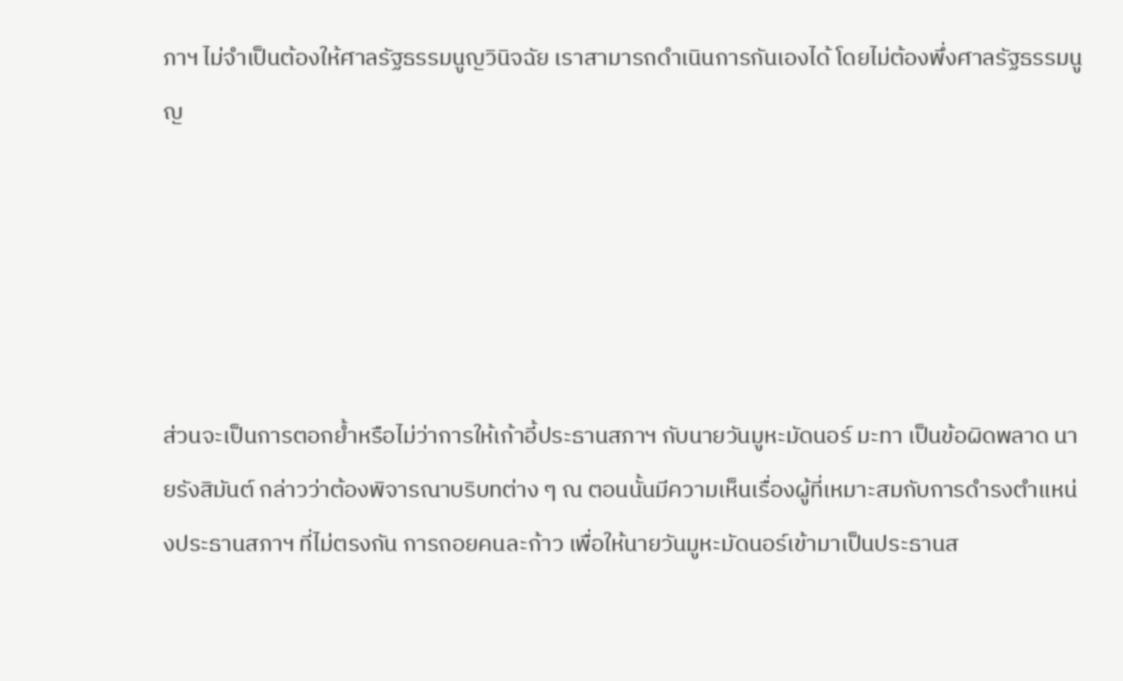ภาฯ ไม่จำเป็นต้องให้ศาลรัฐธรรมนูญวินิจฉัย เราสามารถดำเนินการกันเองได้ โดยไม่ต้องพึ่งศาลรัฐธรรมนูญ





ส่วนจะเป็นการตอกย้ำหรือไม่ว่าการให้เก้าอี้ประธานสภาฯ กับนายวันมูหะมัดนอร์ มะทา เป็นข้อผิดพลาด นายรังสิมันต์ กล่าวว่าต้องพิจารณาบริบทต่าง ๆ ณ ตอนนั้นมีความเห็นเรื่องผู้ที่เหมาะสมกับการดำรงตำแหน่งประธานสภาฯ ที่ไม่ตรงกัน การถอยคนละก้าว เพื่อให้นายวันมูหะมัดนอร์เข้ามาเป็นประธานส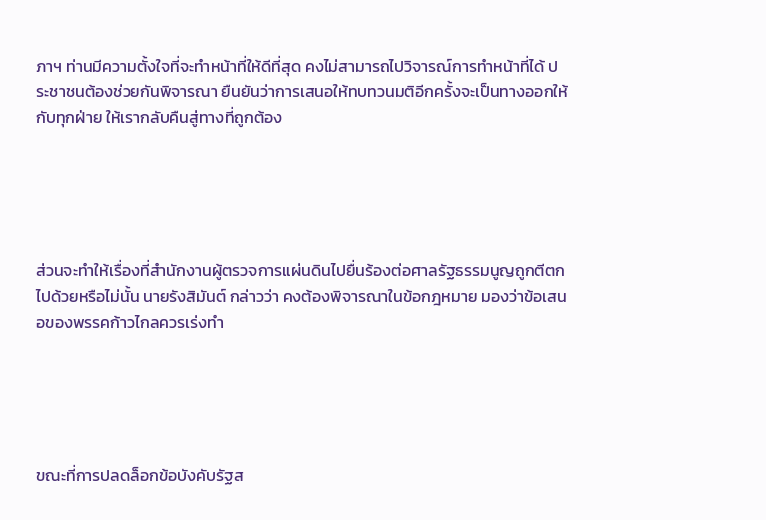ภาฯ ท่านมีความตั้งใจที่จะทำหน้าที่ให้ดีที่สุด คงไม่สามารถไปวิจารณ์การทำหน้าที่ได้ ประชาชนต้องช่วยกันพิจารณา ยืนยันว่าการเสนอให้ทบทวนมติอีกครั้งจะเป็นทางออกให้กับทุกฝ่าย ให้เรากลับคืนสู่ทางที่ถูกต้อง





ส่วนจะทำให้เรื่องที่สำนักงานผู้ตรวจการแผ่นดินไปยื่นร้องต่อศาลรัฐธรรมนูญถูกตีตกไปด้วยหรือไม่นั้น นายรังสิมันต์ กล่าวว่า คงต้องพิจารณาในข้อกฎหมาย มองว่าข้อเสนอของพรรคก้าวไกลควรเร่งทำ





ขณะที่การปลดล็อกข้อบังคับรัฐส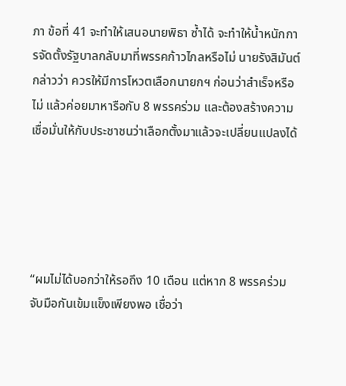ภา ข้อที่ 41 จะทำให้เสนอนายพิธา ซ้ำได้ จะทำให้น้ำหนักการจัดตั้งรัฐบาลกลับมาที่พรรคก้าวไกลหรือไม่ นายรังสิมันต์ กล่าวว่า ควรให้มีการโหวตเลือกนายกฯ ก่อนว่าสำเร็จหรือไม่ แล้วค่อยมาหารือกับ 8 พรรคร่วม และต้องสร้างความเชื่อมั่นให้กับประชาชนว่าเลือกตั้งมาแล้วจะเปลี่ยนแปลงได้





“ผมไม่ได้บอกว่าให้รอถึง 10 เดือน แต่หาก 8 พรรคร่วมจับมือกันเข้มแข็งเพียงพอ เชื่อว่า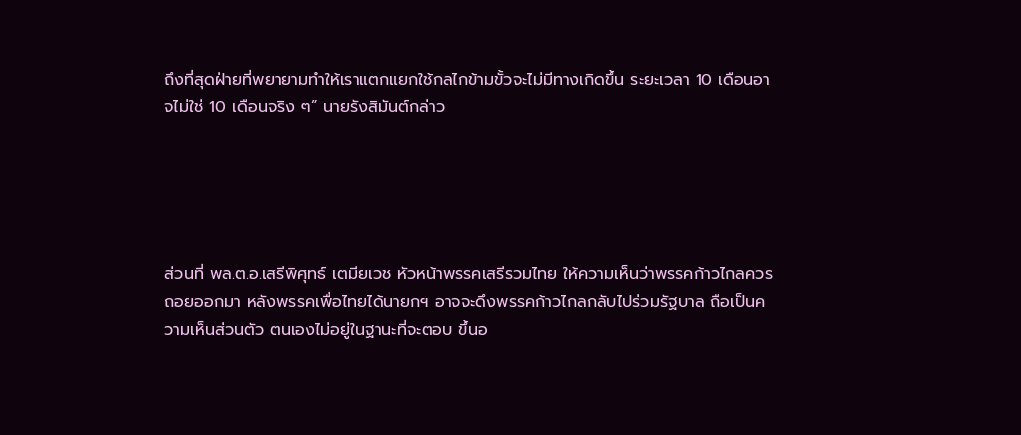ถึงที่สุดฝ่ายที่พยายามทำให้เราแตกแยกใช้กลไกข้ามขั้วจะไม่มีทางเกิดขึ้น ระยะเวลา 10 เดือนอาจไม่ใช่ 10 เดือนจริง ๆ” นายรังสิมันต์กล่าว





ส่วนที่ พล.ต.อ.เสรีพิศุทธ์ เตมียเวช หัวหน้าพรรคเสรีรวมไทย ให้ความเห็นว่าพรรคก้าวไกลควรถอยออกมา หลังพรรคเพื่อไทยได้นายกฯ อาจจะดึงพรรคก้าวไกลกลับไปร่วมรัฐบาล ถือเป็นความเห็นส่วนตัว ตนเองไม่อยู่ในฐานะที่จะตอบ ขึ้นอ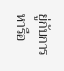ยู่กับการหารือ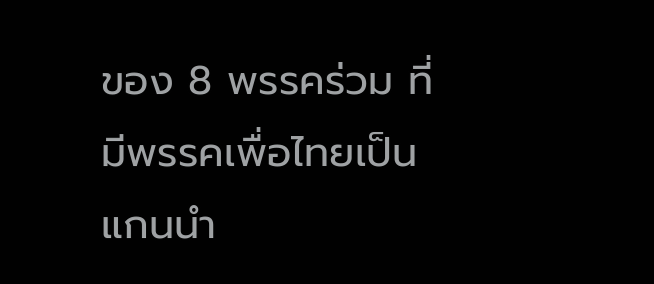ของ 8 พรรคร่วม ที่มีพรรคเพื่อไทยเป็นแกนนำ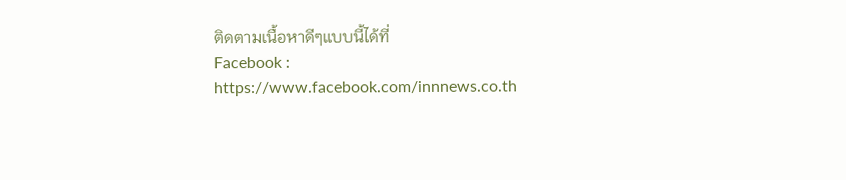ติดตามเนื้อหาดีๆแบบนี้ได้ที่
Facebook : https://www.facebook.com/innnews.co.th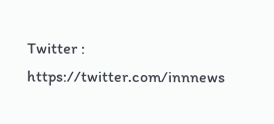Twitter : https://twitter.com/innnews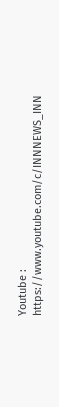Youtube : https://www.youtube.com/c/INNNEWS_INN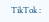TikTok :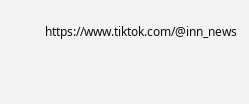https://www.tiktok.com/@inn_news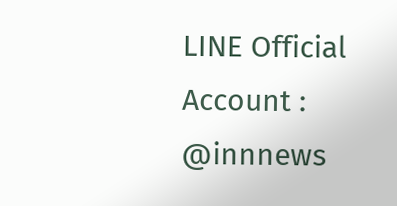LINE Official Account : @innnews